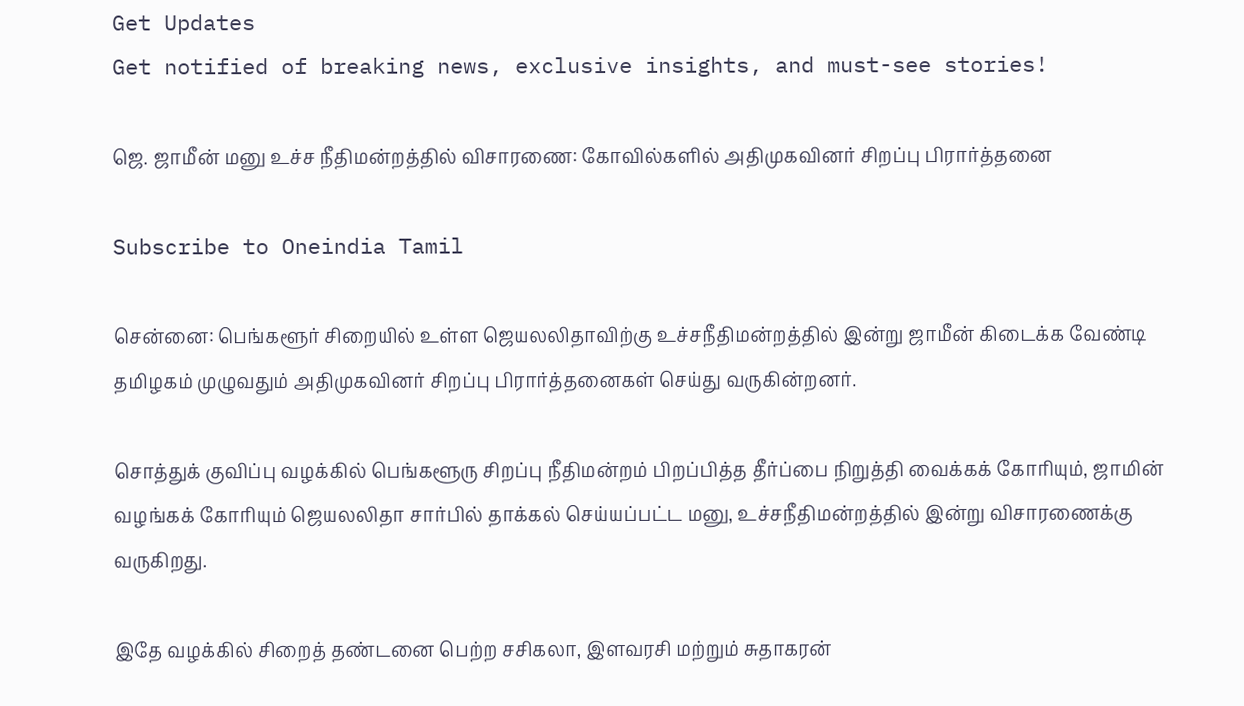Get Updates
Get notified of breaking news, exclusive insights, and must-see stories!

ஜெ. ஜாமீன் மனு உச்ச நீதிமன்றத்தில் விசாரணை: கோவில்களில் அதிமுகவினர் சிறப்பு பிரார்த்தனை

Subscribe to Oneindia Tamil

சென்னை: பெங்களூர் சிறையில் உள்ள ஜெயலலிதாவிற்கு உச்சநீதிமன்றத்தில் இன்று ஜாமீன் கிடைக்க வேண்டி தமிழகம் முழுவதும் அதிமுகவினர் சிறப்பு பிரார்த்தனைகள் செய்து வருகின்றனர்.

சொத்துக் குவிப்பு வழக்கில் பெங்களூரு சிறப்பு நீதிமன்றம் பிறப்பித்த தீர்ப்பை நிறுத்தி வைக்கக் கோரியும், ஜாமின் வழங்கக் கோரியும் ஜெயலலிதா சார்பில் தாக்கல் செய்யப்பட்ட மனு, உச்சநீதிமன்றத்தில் இன்று விசாரணைக்கு வருகிறது.

இதே வழக்கில் சிறைத் தண்டனை பெற்ற சசிகலா, இளவரசி மற்றும் சுதாகரன்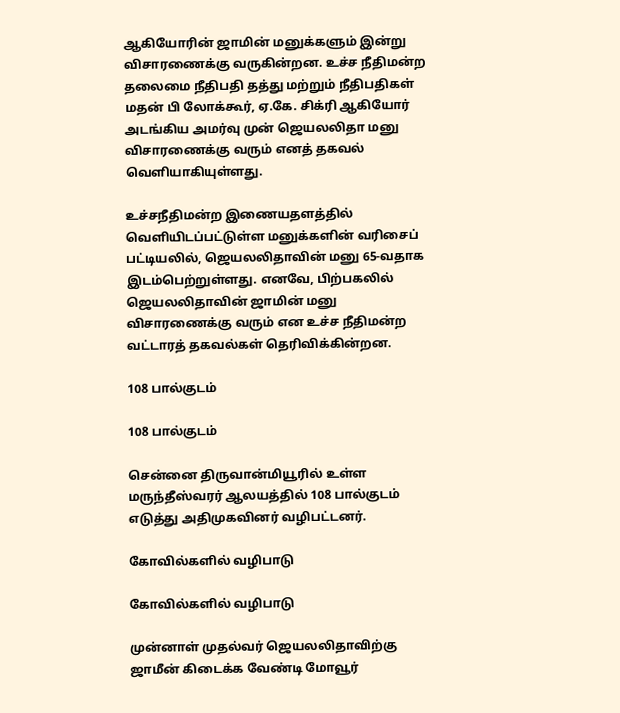ஆகியோரின் ஜாமின் மனுக்களும் இன்று விசாரணைக்கு வருகின்றன. உச்ச நீதிமன்ற தலைமை நீதிபதி தத்து மற்றும் நீதிபதிகள் மதன் பி லோக்கூர், ஏ.கே. சிக்ரி ஆகியோர் அடங்கிய அமர்வு முன் ஜெயலலிதா மனு விசாரணைக்கு வரும் எனத் தகவல் வெளியாகியுள்ளது.

உச்சநீதிமன்ற இணையதளத்தில் வெளியிடப்பட்டுள்ள மனுக்களின் வரிசைப் பட்டியலில், ஜெயலலிதாவின் மனு 65-வதாக இடம்பெற்றுள்ளது. எனவே, பிற்பகலில் ஜெயலலிதாவின் ஜாமின் மனு விசாரணைக்கு வரும் என உச்ச நீதிமன்ற வட்டாரத் தகவல்கள் தெரிவிக்கின்றன.

108 பால்குடம்

108 பால்குடம்

சென்னை திருவான்மியூரில் உள்ள மருந்தீஸ்வரர் ஆலயத்தில் 108 பால்குடம் எடுத்து அதிமுகவினர் வழிபட்டனர்.

கோவில்களில் வழிபாடு

கோவில்களில் வழிபாடு

முன்னாள் முதல்வர் ஜெயலலிதாவிற்கு ஜாமீன் கிடைக்க வேண்டி மோவூர்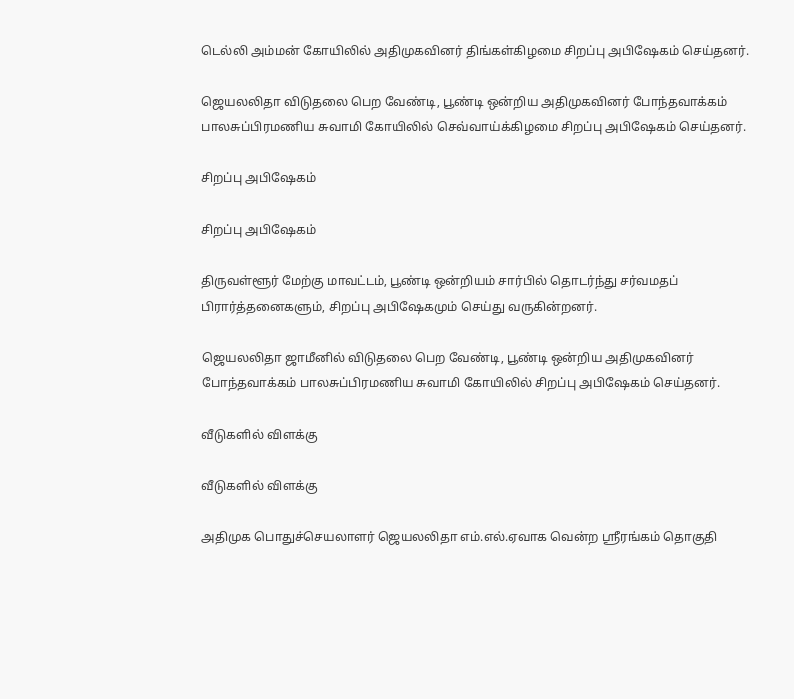டெல்லி அம்மன் கோயிலில் அதிமுகவினர் திங்கள்கிழமை சிறப்பு அபிஷேகம் செய்தனர்.

ஜெயலலிதா விடுதலை பெற வேண்டி, பூண்டி ஒன்றிய அதிமுகவினர் போந்தவாக்கம் பாலசுப்பிரமணிய சுவாமி கோயிலில் செவ்வாய்க்கிழமை சிறப்பு அபிஷேகம் செய்தனர்.

சிறப்பு அபிஷேகம்

சிறப்பு அபிஷேகம்

திருவள்ளூர் மேற்கு மாவட்டம், பூண்டி ஒன்றியம் சார்பில் தொடர்ந்து சர்வமதப் பிரார்த்தனைகளும், சிறப்பு அபிஷேகமும் செய்து வருகின்றனர்.

ஜெயலலிதா ஜாமீனில் விடுதலை பெற வேண்டி, பூண்டி ஒன்றிய அதிமுகவினர் போந்தவாக்கம் பாலசுப்பிரமணிய சுவாமி கோயிலில் சிறப்பு அபிஷேகம் செய்தனர்.

வீடுகளில் விளக்கு

வீடுகளில் விளக்கு

அதிமுக பொதுச்செயலாளர் ஜெயலலிதா எம்.எல்.ஏவாக வென்ற ஸ்ரீரங்கம் தொகுதி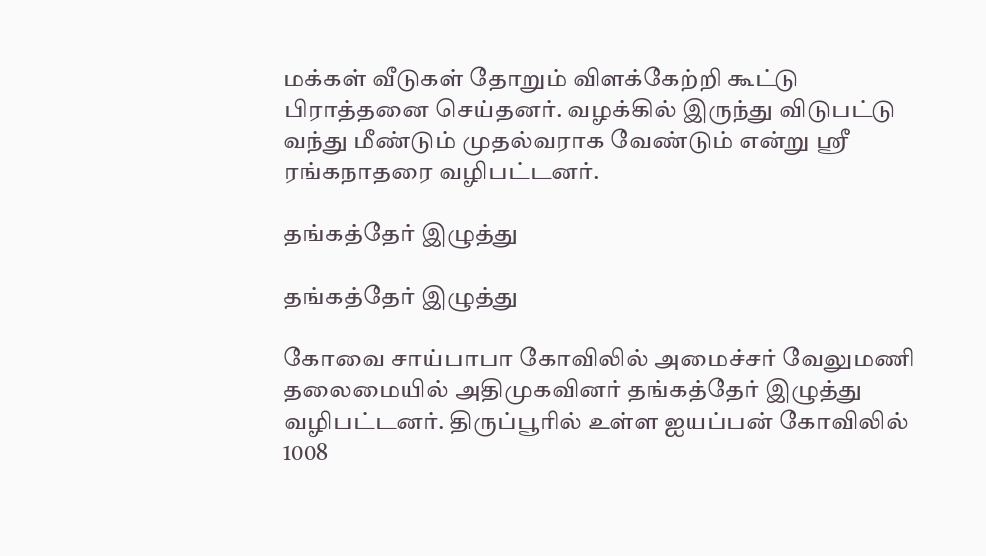மக்கள் வீடுகள் தோறும் விளக்கேற்றி கூட்டு பிராத்தனை செய்தனர். வழக்கில் இருந்து விடுபட்டு வந்து மீண்டும் முதல்வராக வேண்டும் என்று ஸ்ரீ ரங்கநாதரை வழிபட்டனர்.

தங்கத்தேர் இழுத்து

தங்கத்தேர் இழுத்து

கோவை சாய்பாபா கோவிலில் அமைச்சர் வேலுமணி தலைமையில் அதிமுகவினர் தங்கத்தேர் இழுத்து வழிபட்டனர். திருப்பூரில் உள்ள ஐயப்பன் கோவிலில் 1008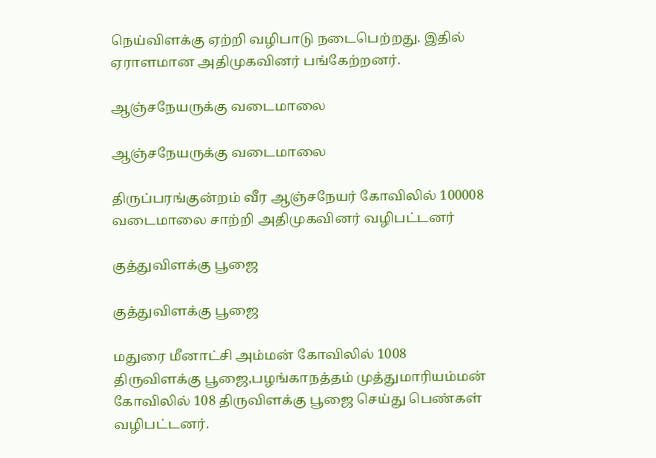நெய்விளக்கு ஏற்றி வழிபாடு நடைபெற்றது. இதில் ஏராளமான அதிமுகவினர் பங்கேற்றனர்.

ஆஞ்சநேயருக்கு வடைமாலை

ஆஞ்சநேயருக்கு வடைமாலை

திருப்பரங்குன்றம் வீர ஆஞ்சநேயர் கோவிலில் 100008 வடைமாலை சாற்றி அதிமுகவினர் வழிபட்டனர்

குத்துவிளக்கு பூஜை

குத்துவிளக்கு பூஜை

மதுரை மீனாட்சி அம்மன் கோவிலில் 1008 திருவிளக்கு பூஜை,பழங்காநத்தம் முத்துமாரியம்மன் கோவிலில் 108 திருவிளக்கு பூஜை செய்து பெண்கள் வழிபட்டனர்.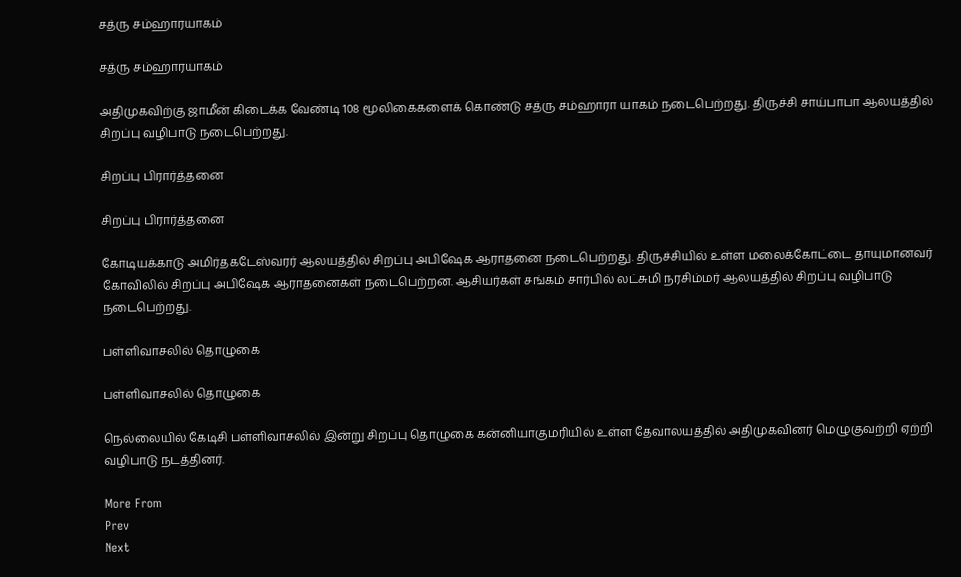சத்ரு சம்ஹாரயாகம்

சத்ரு சம்ஹாரயாகம்

அதிமுகவிற்கு ஜாமீன் கிடைக்க வேண்டி 108 மூலிகைகளைக் கொண்டு சத்ரு சம்ஹாரா யாகம் நடைபெற்றது. திருச்சி சாய்பாபா ஆலயத்தில் சிறப்பு வழிபாடு நடைபெற்றது.

சிறப்பு பிரார்த்தனை

சிறப்பு பிரார்த்தனை

கோடியக்காடு அமிர்தகடேஸ்வரர் ஆலயத்தில் சிறப்பு அபிஷேக ஆராதனை நடைபெற்றது. திருச்சியில் உள்ள மலைக்கோட்டை தாயுமானவர் கோவிலில் சிறப்பு அபிஷேக ஆராதனைகள் நடைபெற்றன. ஆசியர்கள் சங்கம் சார்பில் லட்சுமி நரசிம்மர் ஆலயத்தில் சிறப்பு வழிபாடு நடைபெற்றது.

பள்ளிவாசலில் தொழுகை

பள்ளிவாசலில் தொழுகை

நெல்லையில் கேடிசி பள்ளிவாசலில் இன்று சிறப்பு தொழுகை கன்னியாகுமரியில் உள்ள தேவாலயத்தில் அதிமுகவினர் மெழுகுவற்றி ஏற்றி வழிபாடு நடத்தினர்.

More From
Prev
Next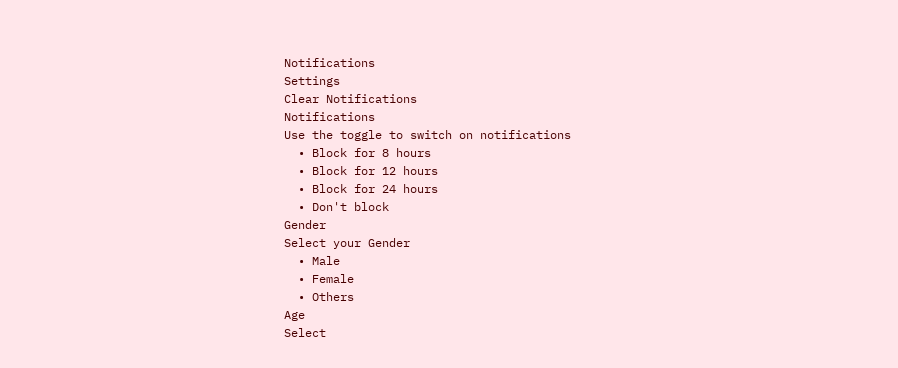Notifications
Settings
Clear Notifications
Notifications
Use the toggle to switch on notifications
  • Block for 8 hours
  • Block for 12 hours
  • Block for 24 hours
  • Don't block
Gender
Select your Gender
  • Male
  • Female
  • Others
Age
Select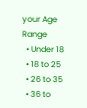your Age Range
  • Under 18
  • 18 to 25
  • 26 to 35
  • 36 to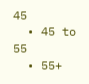45
  • 45 to 55
  • 55+